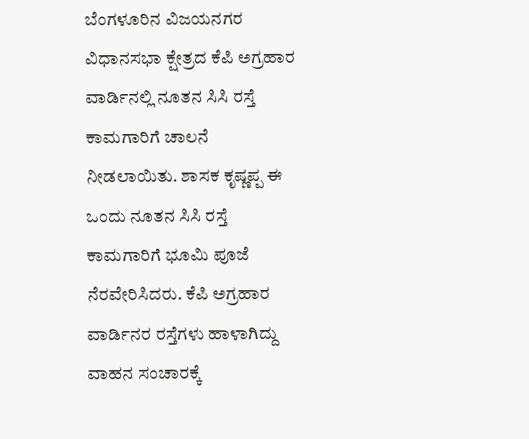ಬೆಂಗಳೂರಿನ ವಿಜಯನಗರ ವಿಧಾನಸಭಾ ಕ್ಷೇತ್ರದ ಕೆಪಿ ಅಗ್ರಹಾರ ವಾರ್ಡಿನಲ್ಲಿ ನೂತನ ಸಿಸಿ ರಸ್ತೆ ಕಾಮಗಾರಿಗೆ ಚಾಲನೆ ನೀಡಲಾಯಿತು. ಶಾಸಕ ಕೃಷ್ಣಪ್ಪ ಈ ಒಂದು ನೂತನ ಸಿಸಿ ರಸ್ತೆ ಕಾಮಗಾರಿಗೆ ಭೂಮಿ ಪೂಜೆ ನೆರವೇರಿಸಿದರು. ಕೆಪಿ ಅಗ್ರಹಾರ ವಾರ್ಡಿನರ ರಸ್ತೆಗಳು ಹಾಳಾಗಿದ್ದು ವಾಹನ ಸಂಚಾರಕ್ಕೆ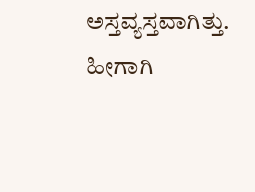ಅಸ್ತವ್ಯಸ್ತವಾಗಿತ್ತು. ಹೀಗಾಗಿ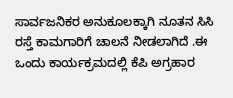ಸಾರ್ವಜನಿಕರ ಅನುಕೂಲಕ್ಕಾಗಿ ನೂತನ ಸಿಸಿ ರಸ್ತೆ ಕಾಮಗಾರಿಗೆ ಚಾಲನೆ ನೀಡಲಾಗಿದೆ .ಈ ಒಂದು ಕಾರ್ಯಕ್ರಮದಲ್ಲಿ ಕೆಪಿ ಅಗ್ರಹಾರ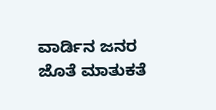ವಾರ್ಡಿನ ಜನರ ಜೊತೆ ಮಾತುಕತೆ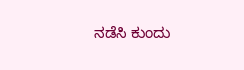ನಡೆಸಿ ಕುಂದು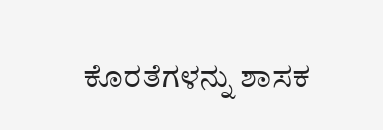ಕೊರತೆಗಳನ್ನು ಶಾಸಕ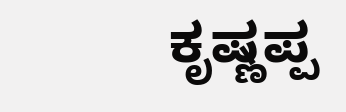ಕೃಷ್ಣಪ್ಪ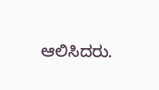ಆಲಿಸಿದರು.